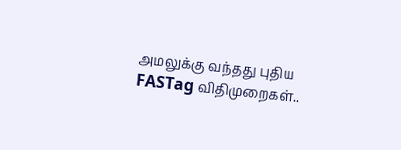அமலுக்கு வந்தது புதிய FASTag விதிமுறைகள்..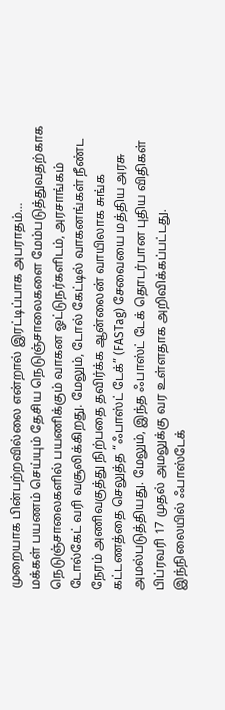முறையாக பின்பற்றவில்லை என்றால் இரட்டிப்பாக அபராதம்…
மக்கள் பயணம் செய்யும் தேசிய நெடுஞ்சாலைகளை மேம்படுத்துவதற்காக நெடுஞ்சாலைகளில் பயணிக்கும் வாகன ஓட்டுநர்களிடம், அரசாங்கம் டோல்கேட் வரி வசூலிக்கிறது. மேலும், டோல் கேட்டில் வாகனங்கள் நீண்ட நேரம் அணிவகுத்து நிற்பதை தவிர்க்க ஆன்லைன் வாயிலாக சுங்க கட்டணத்தை செலுத்த “ஃபாஸ்ட் டேக்” (FASTag) சேவையை மத்திய அரசு அமல்படுத்தியது. மேலும், இந்த ஃபாஸ்ட் டேக் தொடர்பான புதிய விதிகள் பிப்ரவரி 17 முதல் அமலுக்கு வர உள்ளதாக அறிவிக்கப்பட்டது. இந்நிலையில் ஃபாஸ்டேக்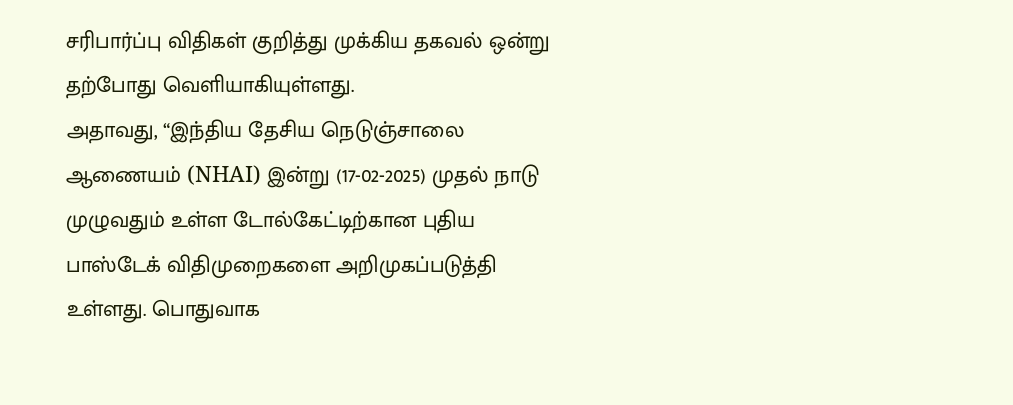சரிபார்ப்பு விதிகள் குறித்து முக்கிய தகவல் ஒன்று தற்போது வெளியாகியுள்ளது.
அதாவது, “இந்திய தேசிய நெடுஞ்சாலை ஆணையம் (NHAI) இன்று (17-02-2025) முதல் நாடு முழுவதும் உள்ள டோல்கேட்டிற்கான புதிய பாஸ்டேக் விதிமுறைகளை அறிமுகப்படுத்தி உள்ளது. பொதுவாக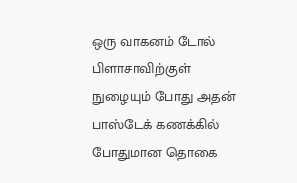ஒரு வாகனம் டோல் பிளாசாவிற்குள் நுழையும் போது அதன் பாஸ்டேக் கணக்கில் போதுமான தொகை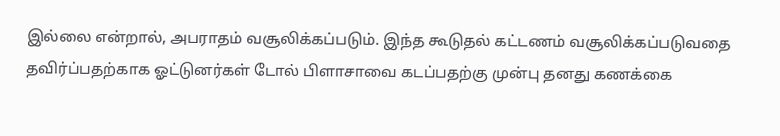இல்லை என்றால், அபராதம் வசூலிக்கப்படும். இந்த கூடுதல் கட்டணம் வசூலிக்கப்படுவதை தவிர்ப்பதற்காக ஓட்டுனர்கள் டோல் பிளாசாவை கடப்பதற்கு முன்பு தனது கணக்கை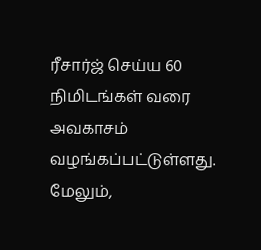ரீசார்ஜ் செய்ய 60 நிமிடங்கள் வரை அவகாசம் வழங்கப்பட்டுள்ளது. மேலும்,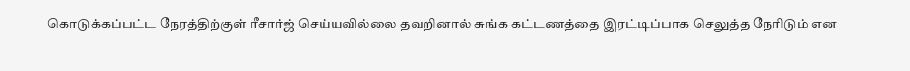கொடுக்கப்பட்ட நேரத்திற்குள் ரீசார்ஜ் செய்யவில்லை தவறினால் சுங்க கட்டணத்தை இரட்டிப்பாக செலுத்த நேரிடும் என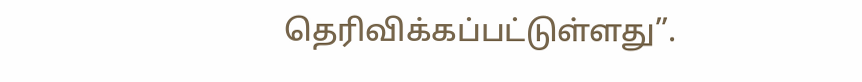தெரிவிக்கப்பட்டுள்ளது”.